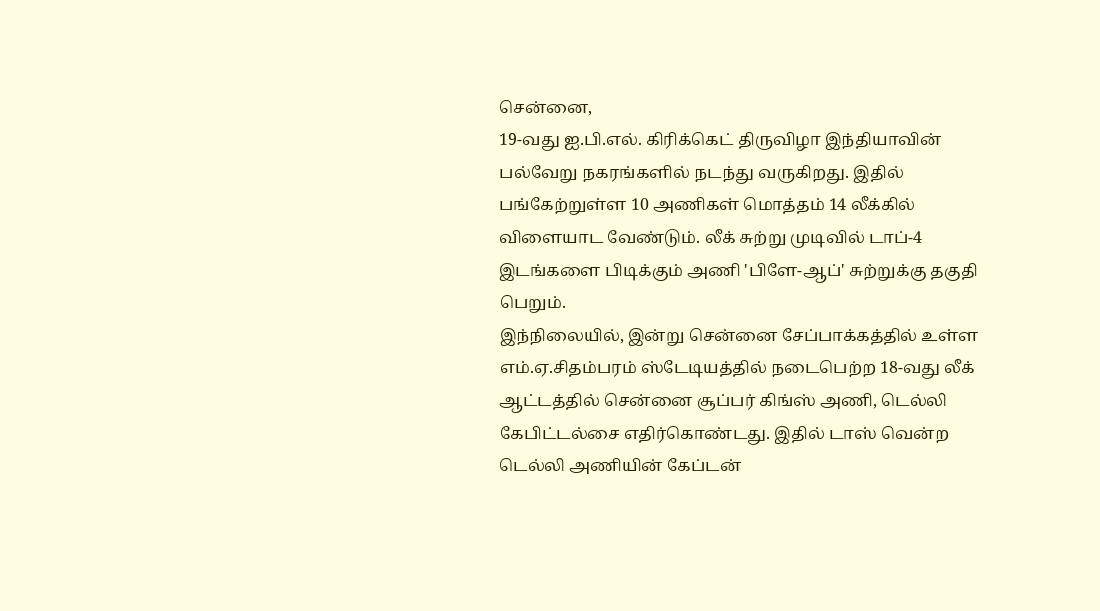சென்னை,
19-வது ஐ.பி.எல். கிரிக்கெட் திருவிழா இந்தியாவின் பல்வேறு நகரங்களில் நடந்து வருகிறது. இதில் பங்கேற்றுள்ள 10 அணிகள் மொத்தம் 14 லீக்கில் விளையாட வேண்டும். லீக் சுற்று முடிவில் டாப்-4 இடங்களை பிடிக்கும் அணி 'பிளே-ஆப்' சுற்றுக்கு தகுதி பெறும்.
இந்நிலையில், இன்று சென்னை சேப்பாக்கத்தில் உள்ள எம்.ஏ.சிதம்பரம் ஸ்டேடியத்தில் நடைபெற்ற 18-வது லீக் ஆட்டத்தில் சென்னை சூப்பர் கிங்ஸ் அணி, டெல்லி கேபிட்டல்சை எதிர்கொண்டது. இதில் டாஸ் வென்ற டெல்லி அணியின் கேப்டன்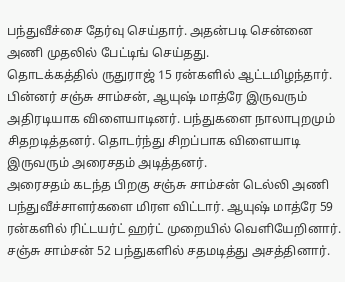பந்துவீச்சை தேர்வு செய்தார். அதன்படி சென்னை அணி முதலில் பேட்டிங் செய்தது.
தொடக்கத்தில் ருதுராஜ் 15 ரன்களில் ஆட்டமிழந்தார். பின்னர் சஞ்சு சாம்சன், ஆயுஷ் மாத்ரே இருவரும் அதிரடியாக விளையாடினர். பந்துகளை நாலாபுறமும் சிதறடித்தனர். தொடர்ந்து சிறப்பாக விளையாடி இருவரும் அரைசதம் அடித்தனர்.
அரைசதம் கடந்த பிறகு சஞ்சு சாம்சன் டெல்லி அணி பந்துவீச்சாளர்களை மிரள விட்டார். ஆயுஷ் மாத்ரே 59 ரன்களில் ரிட்டயர்ட் ஹர்ட் முறையில் வெளியேறினார். சஞ்சு சாம்சன் 52 பந்துகளில் சதமடித்து அசத்தினார்.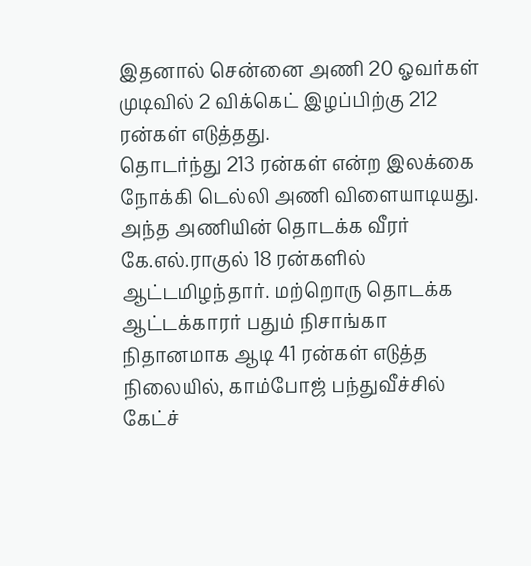இதனால் சென்னை அணி 20 ஓவர்கள் முடிவில் 2 விக்கெட் இழப்பிற்கு 212 ரன்கள் எடுத்தது.
தொடர்ந்து 213 ரன்கள் என்ற இலக்கை நோக்கி டெல்லி அணி விளையாடியது. அந்த அணியின் தொடக்க வீரர் கே.எல்.ராகுல் 18 ரன்களில் ஆட்டமிழந்தார். மற்றொரு தொடக்க ஆட்டக்காரர் பதும் நிசாங்கா நிதானமாக ஆடி 41 ரன்கள் எடுத்த நிலையில், காம்போஜ் பந்துவீச்சில் கேட்ச்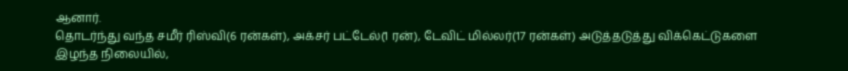ஆனார்.
தொடர்ந்து வந்த சமீர் ரிஸ்வி(6 ரன்கள்), அக்சர் பட்டேல்(1 ரன்), டேவிட் மில்லர்(17 ரன்கள்) அடுத்தடுத்து விக்கெட்டுகளை இழந்த நிலையில்,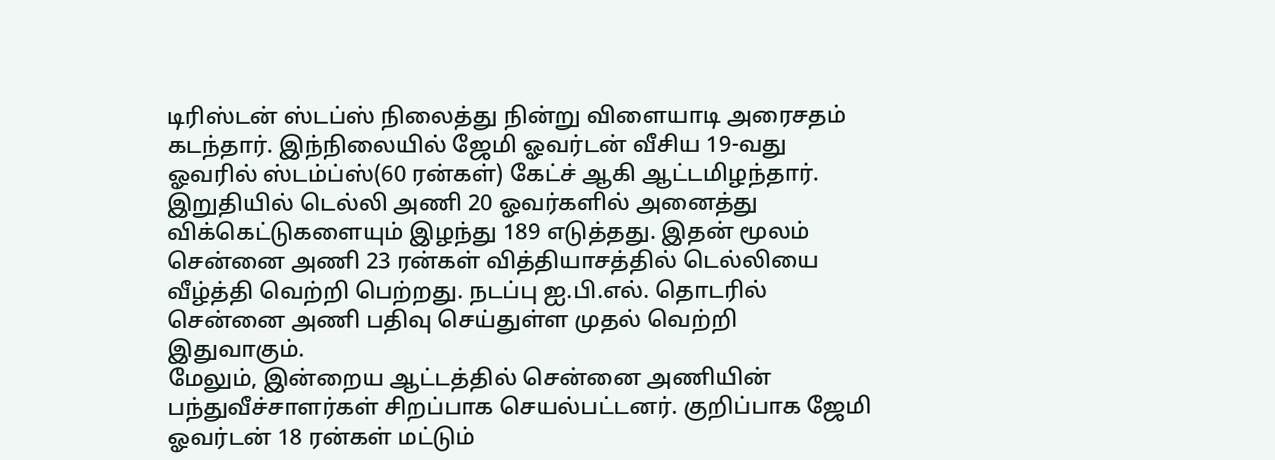டிரிஸ்டன் ஸ்டப்ஸ் நிலைத்து நின்று விளையாடி அரைசதம் கடந்தார். இந்நிலையில் ஜேமி ஓவர்டன் வீசிய 19-வது ஓவரில் ஸ்டம்ப்ஸ்(60 ரன்கள்) கேட்ச் ஆகி ஆட்டமிழந்தார்.
இறுதியில் டெல்லி அணி 20 ஓவர்களில் அனைத்து விக்கெட்டுகளையும் இழந்து 189 எடுத்தது. இதன் மூலம் சென்னை அணி 23 ரன்கள் வித்தியாசத்தில் டெல்லியை வீழ்த்தி வெற்றி பெற்றது. நடப்பு ஐ.பி.எல். தொடரில் சென்னை அணி பதிவு செய்துள்ள முதல் வெற்றி இதுவாகும்.
மேலும், இன்றைய ஆட்டத்தில் சென்னை அணியின் பந்துவீச்சாளர்கள் சிறப்பாக செயல்பட்டனர். குறிப்பாக ஜேமி ஓவர்டன் 18 ரன்கள் மட்டும்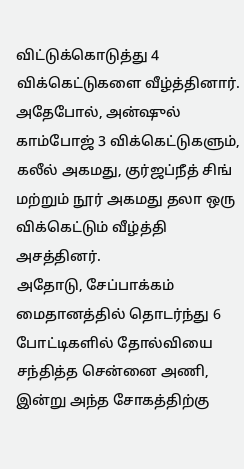விட்டுக்கொடுத்து 4 விக்கெட்டுகளை வீழ்த்தினார். அதேபோல், அன்ஷுல் காம்போஜ் 3 விக்கெட்டுகளும், கலீல் அகமது, குர்ஜப்நீத் சிங் மற்றும் நூர் அகமது தலா ஒரு விக்கெட்டும் வீழ்த்தி அசத்தினர்.
அதோடு, சேப்பாக்கம் மைதானத்தில் தொடர்ந்து 6 போட்டிகளில் தோல்வியை சந்தித்த சென்னை அணி, இன்று அந்த சோகத்திற்கு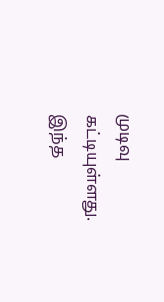முடிவு கட்டியுள்ளது. இந்த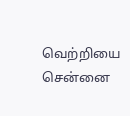வெற்றியை சென்னை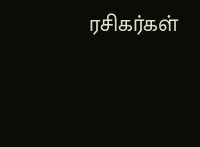ரசிகர்கள்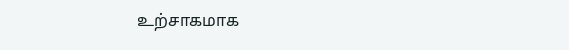உற்சாகமாக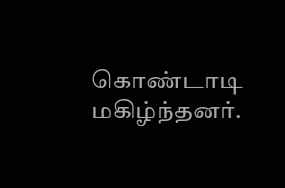கொண்டாடி மகிழ்ந்தனர்.